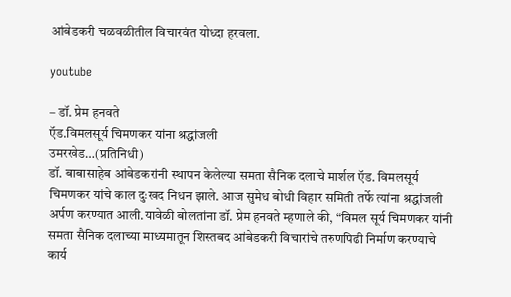आंबेडकरी चळवळीतील विचारवंत योध्दा हरवला.

youtube

– डॉ. प्रेम हनवते
ऍड.विमलसूर्य चिमणकर यांना श्रद्धांजली
उमरखेड…(प्रतिनिधी)
डॉ. बाबासाहेब आंबेडकरांनी स्थापन केलेल्या समता सैनिक दलाचे मार्शल ऍड. विमलसूर्य चिमणकर यांचे काल दुःखद निधन झाले. आज सुमेध बोधी विहार समिती तर्फे त्यांना श्रद्धांजली अर्पण करण्यात आली.यावेळी बोलतांना डॉ. प्रेम हनवते म्हणाले की, “विमल सूर्य चिमणकर यांनी समता सैनिक दलाच्या माध्यमातून शिस्तबद आंबेडकरी विचारांचे तरुणपिढी निर्माण करण्याचे कार्य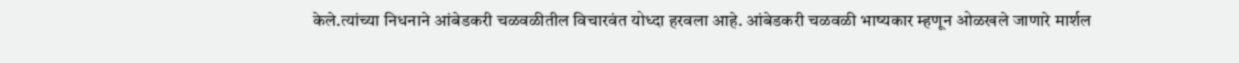केले.त्यांच्या निधनाने आंबेडकरी चळवळीतील विचारवंत योध्दा हरवला आहे. आंबेडकरी चळवळी भाष्यकार म्हणून ओळखले जाणारे मार्शल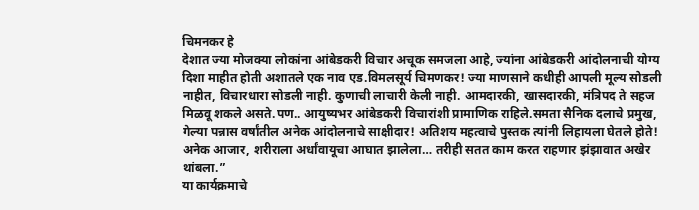चिमनकर हे
देशात ज्या मोजक्या लोकांना आंबेडकरी विचार अचूक समजला आहे, ज्यांना आंबेडकरी आंदोलनाची योग्य दिशा माहीत होती अशातले एक नाव एड.विमलसूर्य चिमणकर! ज्या माणसाने कधीही आपली मूल्य सोडली नाहीत, विचारधारा सोडली नाही. कुणाची लाचारी केली नाही. आमदारकी, खासदारकी, मंत्रिपद ते सहज मिळवू शकले असते.पण.. आयुष्यभर आंबेडकरी विचारांशी प्रामाणिक राहिले.समता सैनिक दलाचे प्रमुख, गेल्या पन्नास वर्षांतील अनेक आंदोलनाचे साक्षीदार! अतिशय महत्वाचे पुस्तक त्यांनी लिहायला घेतले होते! अनेक आजार, शरीराला अर्धांवायूचा आघात झालेला… तरीही सतत काम करत राहणार झंझावात अखेर थांबला.”
या कार्यक्रमाचे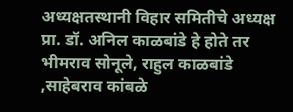अध्यक्षतस्थानी विहार समितीचे अध्यक्ष प्रा. डॉ. अनिल काळबांडे हे होते तर भीमराव सोनूले, राहुल काळबांडे ,साहेबराव कांबळे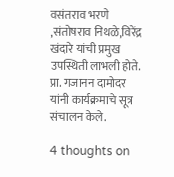वसंतराव भरणे ,संतोषराव निथळे,विरेंद्र खंदारे यांची प्रमुख उपस्थिती लाभली होते. प्रा. गजानन दामोदर यांनी कार्यक्रमाचे सूत्र संचालन केले.

4 thoughts on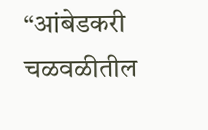“आंबेडकरी चळवळीतील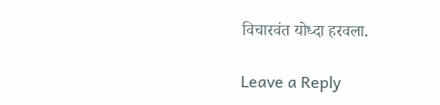विचारवंत योध्दा हरवला.

Leave a Reply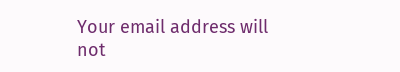Your email address will not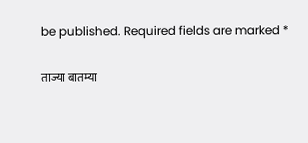be published. Required fields are marked *

ताज्या बातम्या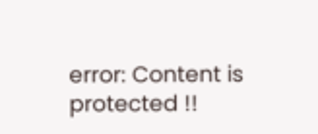error: Content is protected !!